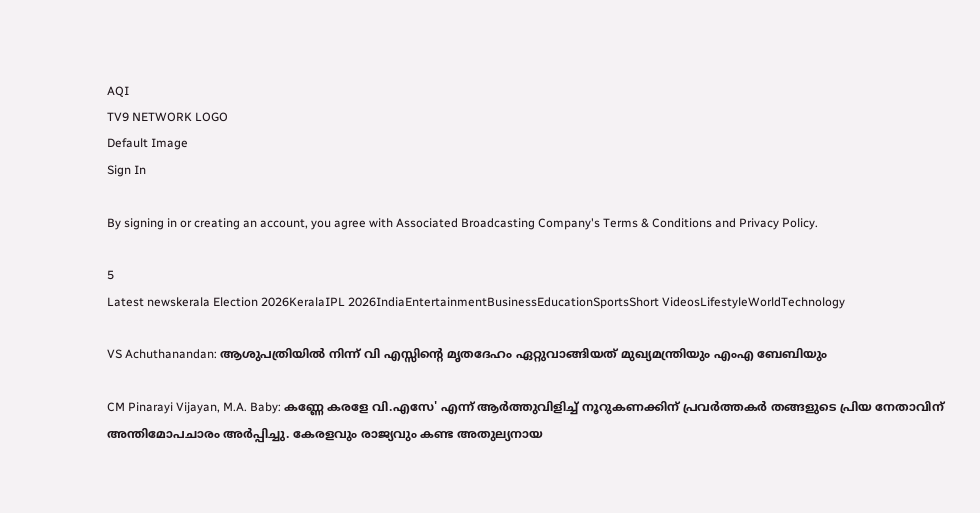AQI
TV9 NETWORK LOGO
Default Image
Sign In

By signing in or creating an account, you agree with Associated Broadcasting Company's Terms & Conditions and Privacy Policy.

5
Latest newskerala Election 2026KeralaIPL 2026IndiaEntertainmentBusinessEducationSportsShort VideosLifestyleWorldTechnology

VS Achuthanandan: ആശുപത്രിയിൽ നിന്ന് വി എസ്സിന്റെ മൃതദേഹം ഏറ്റുവാങ്ങിയത് മുഖ്യമന്ത്രിയും എംഎ ബേബിയും

CM Pinarayi Vijayan, M.A. Baby: കണ്ണേ കരളേ വി.എസേ' എന്ന് ആർത്തുവിളിച്ച് നൂറുകണക്കിന് പ്രവർത്തകർ തങ്ങളുടെ പ്രിയ നേതാവിന് അന്തിമോപചാരം അർപ്പിച്ചു. കേരളവും രാജ്യവും കണ്ട അതുല്യനായ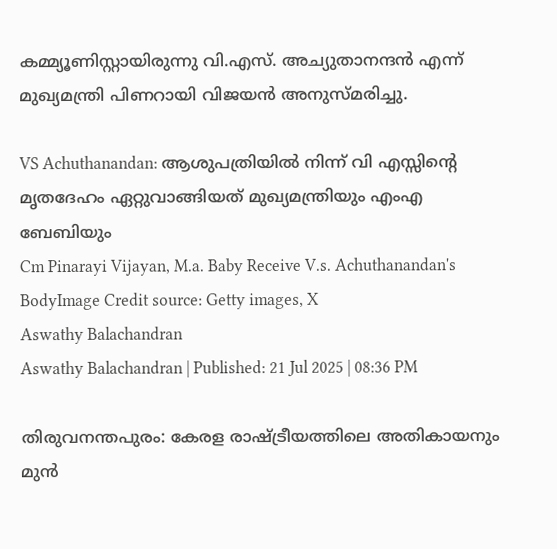കമ്മ്യൂണിസ്റ്റായിരുന്നു വി.എസ്. അച്യുതാനന്ദൻ എന്ന് മുഖ്യമന്ത്രി പിണറായി വിജയൻ അനുസ്മരിച്ചു.

VS Achuthanandan: ആശുപത്രിയിൽ നിന്ന് വി എസ്സിന്റെ മൃതദേഹം ഏറ്റുവാങ്ങിയത് മുഖ്യമന്ത്രിയും എംഎ ബേബിയും
Cm Pinarayi Vijayan, M.a. Baby Receive V.s. Achuthanandan's BodyImage Credit source: Getty images, X
Aswathy Balachandran
Aswathy Balachandran | Published: 21 Jul 2025 | 08:36 PM

തിരുവനന്തപുരം: കേരള രാഷ്ട്രീയത്തിലെ അതികായനും മുൻ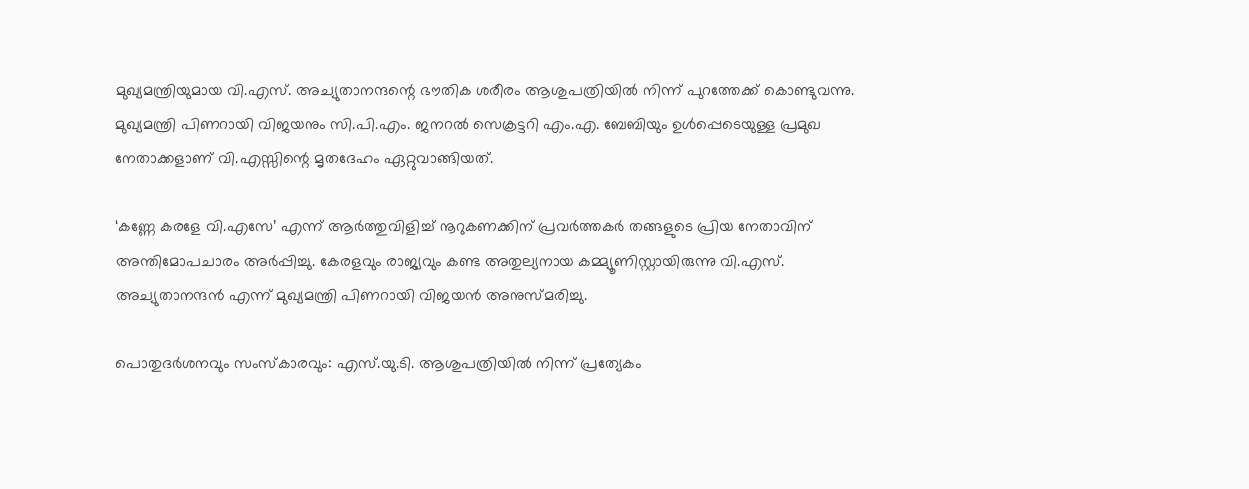മുഖ്യമന്ത്രിയുമായ വി.എസ്. അച്യുതാനന്ദന്റെ ഭൗതിക ശരീരം ആശുപത്രിയിൽ നിന്ന് പുറത്തേക്ക് കൊണ്ടുവന്നു. മുഖ്യമന്ത്രി പിണറായി വിജയനും സി.പി.എം. ജനറൽ സെക്രട്ടറി എം.എ. ബേബിയും ഉൾപ്പെടെയുള്ള പ്രമുഖ നേതാക്കളാണ് വി.എസ്സിന്റെ മൃതദേഹം ഏറ്റുവാങ്ങിയത്.

‘കണ്ണേ കരളേ വി.എസേ’ എന്ന് ആർത്തുവിളിച്ച് നൂറുകണക്കിന് പ്രവർത്തകർ തങ്ങളുടെ പ്രിയ നേതാവിന് അന്തിമോപചാരം അർപ്പിച്ചു. കേരളവും രാജ്യവും കണ്ട അതുല്യനായ കമ്മ്യൂണിസ്റ്റായിരുന്നു വി.എസ്. അച്യുതാനന്ദൻ എന്ന് മുഖ്യമന്ത്രി പിണറായി വിജയൻ അനുസ്മരിച്ചു.

പൊതുദർശനവും സംസ്കാരവും: എസ്.യു.ടി. ആശുപത്രിയിൽ നിന്ന് പ്രത്യേകം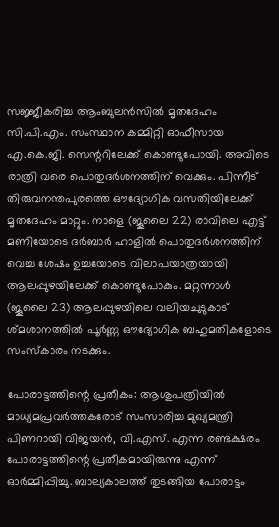സജ്ജീകരിച്ച ആംബുലൻസിൽ മൃതദേഹം സി.പി.എം. സംസ്ഥാന കമ്മിറ്റി ഓഫീസായ എ.കെ.ജി. സെന്ററിലേക്ക് കൊണ്ടുപോയി. അവിടെ രാത്രി വരെ പൊതുദർശനത്തിന് വെക്കും. പിന്നീട് തിരുവനന്തപുരത്തെ ഔദ്യോഗിക വസതിയിലേക്ക് മൃതദേഹം മാറ്റും. നാളെ (ജൂലൈ 22) രാവിലെ എട്ട് മണിയോടെ ദർബാർ ഹാളിൽ പൊതുദർശനത്തിന് വെച്ച ശേഷം ഉച്ചയോടെ വിലാപയാത്രയായി ആലപ്പുഴയിലേക്ക് കൊണ്ടുപോകും. മറ്റന്നാൾ (ജൂലൈ 23) ആലപ്പുഴയിലെ വലിയചുടുകാട് ശ്മശാനത്തിൽ പൂർണ്ണ ഔദ്യോഗിക ബഹുമതികളോടെ സംസ്കാരം നടക്കും.

പോരാട്ടത്തിന്റെ പ്രതീകം: ആശുപത്രിയിൽ മാധ്യമപ്രവർത്തകരോട് സംസാരിച്ച മുഖ്യമന്ത്രി പിണറായി വിജയൻ, വി.എസ്. എന്ന രണ്ടക്ഷരം പോരാട്ടത്തിന്റെ പ്രതീകമായിരുന്നു എന്ന് ഓർമ്മിപ്പിച്ചു. ബാല്യകാലത്ത് തുടങ്ങിയ പോരാട്ടം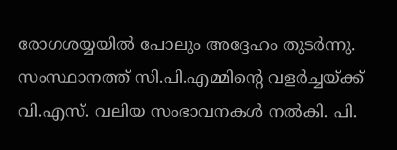രോഗശയ്യയിൽ പോലും അദ്ദേഹം തുടർന്നു. സംസ്ഥാനത്ത് സി.പി.എമ്മിന്റെ വളർച്ചയ്ക്ക് വി.എസ്. വലിയ സംഭാവനകൾ നൽകി. പി.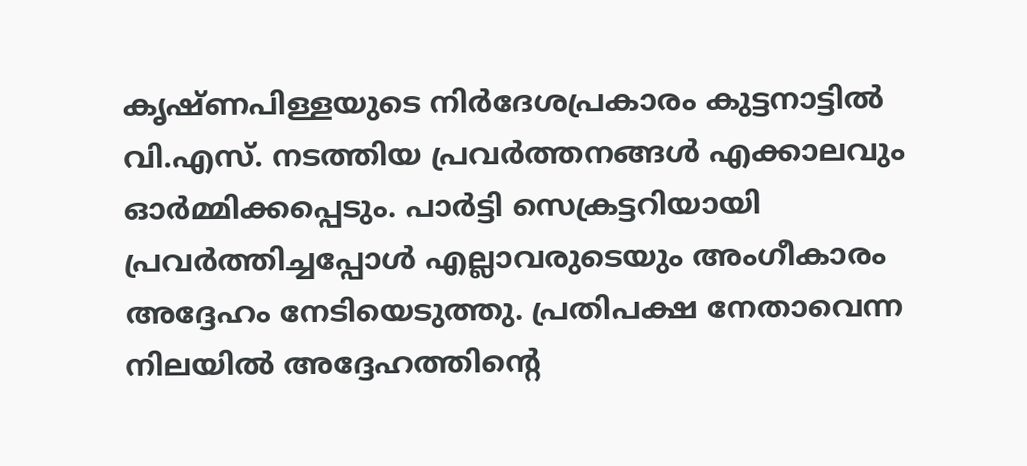കൃഷ്ണപിള്ളയുടെ നിർദേശപ്രകാരം കുട്ടനാട്ടിൽ വി.എസ്. നടത്തിയ പ്രവർത്തനങ്ങൾ എക്കാലവും ഓർമ്മിക്കപ്പെടും. പാർട്ടി സെക്രട്ടറിയായി പ്രവർത്തിച്ചപ്പോൾ എല്ലാവരുടെയും അംഗീകാരം അദ്ദേഹം നേടിയെടുത്തു. പ്രതിപക്ഷ നേതാവെന്ന നിലയിൽ അദ്ദേഹത്തിന്റെ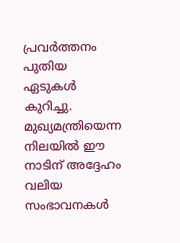പ്രവർത്തനം പുതിയ ഏടുകൾ കുറിച്ചു. മുഖ്യമന്ത്രിയെന്ന നിലയിൽ ഈ നാടിന് അദ്ദേഹം വലിയ സംഭാവനകൾ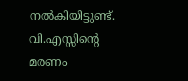നൽകിയിട്ടുണ്ട്. വി.എസ്സിന്റെ മരണം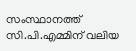സംസ്ഥാനത്ത് സി.പി.എമ്മിന് വലിയ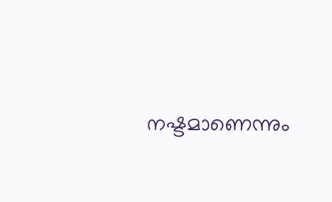നഷ്ടമാണെന്നും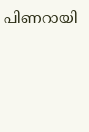പിണറായി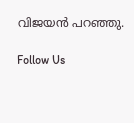വിജയൻ പറഞ്ഞു.

Follow Us